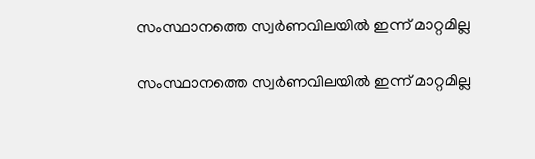സംസ്ഥാനത്തെ സ്വര്‍ണവിലയില്‍ ഇന്ന് മാറ്റമില്ല

സംസ്ഥാനത്തെ സ്വര്‍ണവിലയില്‍ ഇന്ന് മാറ്റമില്ല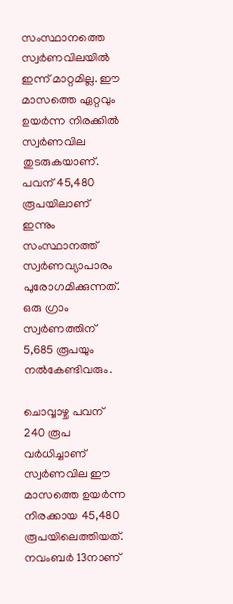സംസ്ഥാനത്തെ സ്വര്‍ണവിലയില്‍ ഇന്ന് മാറ്റമില്ല. ഈ മാസത്തെ ഏറ്റവും ഉയര്‍ന്ന നിരക്കില്‍ സ്വര്‍ണവില തുടരുകയാണ്. പവന് 45,480 രൂപയിലാണ് ഇന്നും സംസ്ഥാനത്ത് സ്വര്‍ണവ്യാപാരം പുരോഗമിക്കുന്നത്. ഒരു ഗ്രാം സ്വര്‍ണത്തിന് 5,685 രൂപയും നല്‍കേണ്ടിവരും.

ചൊവ്വാഴ്ച പവന് 240 രൂപ വര്‍ധിച്ചാണ് സ്വര്‍ണവില ഈ മാസത്തെ ഉയര്‍ന്ന നിരക്കായ 45,480 രൂപയിലെത്തിയത്. നവംബര്‍ 13നാണ്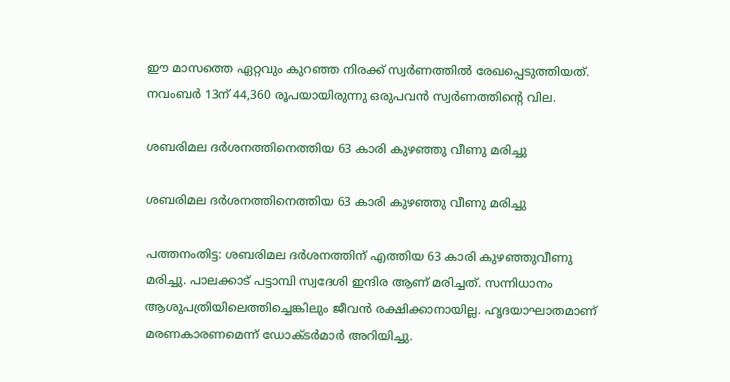ഈ മാസത്തെ ഏറ്റവും കുറഞ്ഞ നിരക്ക് സ്വര്‍ണത്തില്‍ രേഖപ്പെടുത്തിയത്. നവംബര്‍ 13ന് 44,360 രൂപയായിരുന്നു ഒരുപവന്‍ സ്വര്‍ണത്തിന്റെ വില.

ശബരിമല ദർശനത്തിനെത്തിയ 63 കാരി കുഴഞ്ഞു വീണു മരിച്ചു

ശബരിമല ദർശനത്തിനെത്തിയ 63 കാരി കുഴഞ്ഞു വീണു മരിച്ചു

പത്തനംതിട്ട: ശബരിമല ദർശനത്തിന് എത്തിയ 63 കാരി കുഴഞ്ഞുവീണു മരിച്ചു. പാലക്കാട് പട്ടാമ്പി സ്വദേശി ഇന്ദിര ആണ് മരിച്ചത്. സന്നിധാനം ആശുപത്രിയിലെത്തിച്ചെങ്കിലും ജീവൻ രക്ഷിക്കാനായില്ല. ഹൃദയാഘാതമാണ് മരണകാരണമെന്ന് ഡോക്ടർമാർ അറിയിച്ചു.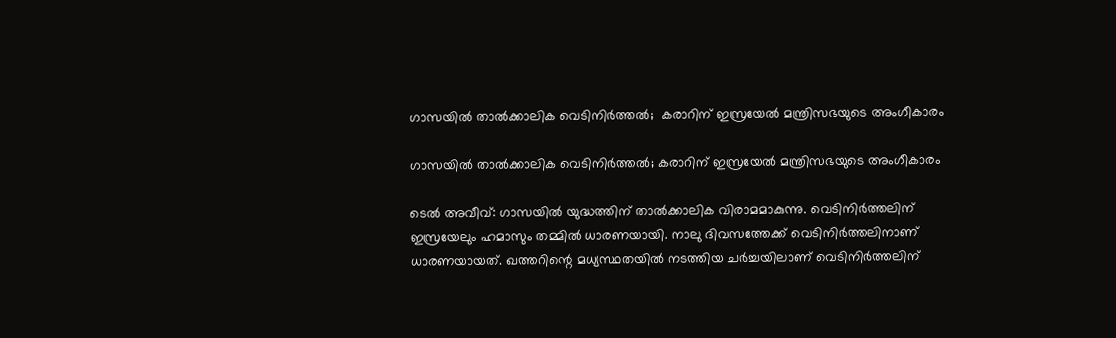ഗാസയില്‍ താല്‍ക്കാലിക വെടിനിര്‍ത്തല്‍;  കരാറിന് ഇസ്രയേല്‍ മന്ത്രിസഭയുടെ അംഗീകാരം

ഗാസയില്‍ താല്‍ക്കാലിക വെടിനിര്‍ത്തല്‍; കരാറിന് ഇസ്രയേല്‍ മന്ത്രിസഭയുടെ അംഗീകാരം

ടെല്‍ അവീവ്: ഗാസയില്‍ യുദ്ധത്തിന് താല്‍ക്കാലിക വിരാമമാകുന്നു. വെടിനിര്‍ത്തലിന് ഇസ്രയേലും ഹമാസും തമ്മില്‍ ധാരണയായി. നാലു ദിവസത്തേക്ക് വെടിനിര്‍ത്തലിനാണ് ധാരണയായത്. ഖത്തറിന്റെ മധ്യസ്ഥതയില്‍ നടത്തിയ ചര്‍ച്ചയിലാണ് വെടിനിര്‍ത്തലിന്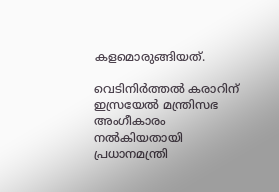കളമൊരുങ്ങിയത്.

വെടിനിര്‍ത്തല്‍ കരാറിന് ഇസ്രയേല്‍ മന്ത്രിസഭ അംഗീകാരം നല്‍കിയതായി പ്രധാനമന്ത്രി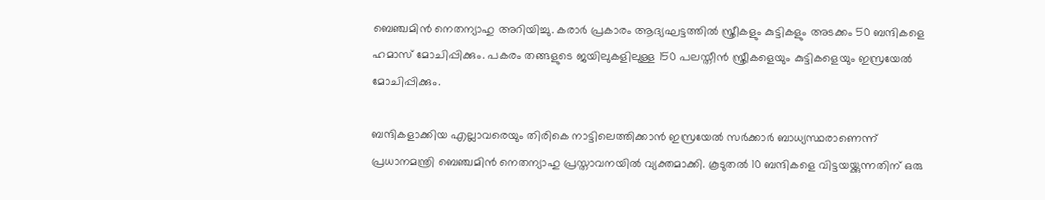ബെഞ്ചമിന്‍ നെതന്യാഹു അറിയിച്ചു. കരാര്‍ പ്രകാരം ആദ്യഘട്ടത്തില്‍ സ്ത്രീകളും കുട്ടികളും അടക്കം 50 ബന്ദികളെ ഹമാസ് മോചിപ്പിക്കും. പകരം തങ്ങളുടെ ജയിലുകളിലുള്ള 150 പലസ്തീന്‍ സ്ത്രീകളെയും കുട്ടികളെയും ഇസ്രയേല്‍ മോചിപ്പിക്കും.

ബന്ദികളാക്കിയ എല്ലാവരെയും തിരികെ നാട്ടിലെത്തിക്കാൻ ഇസ്രയേൽ സർക്കാർ ബാധ്യസ്ഥരാണെന്ന് പ്രധാനമന്ത്രി ബെഞ്ചമിൻ നെതന്യാഹു പ്രസ്താവനയിൽ വ്യക്തമാക്കി. കൂടുതൽ 10 ബന്ദികളെ വിട്ടയയ്ക്കുന്നതിന് ഒരു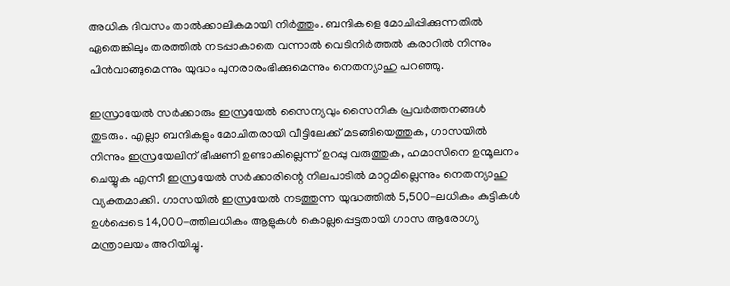അധിക ദിവസം താൽക്കാലികമായി നിർത്തും. ബന്ദികളെ മോചിപ്പിക്കുന്നതിൽ ഏതെങ്കിലും തരത്തിൽ നടപ്പാകാതെ വന്നാൽ വെടിനിർത്തൽ കരാറിൽ നിന്നും പിൻവാങ്ങുമെന്നും യുദ്ധം പുനരാരംഭിക്കുമെന്നും നെതന്യാഹു പറഞ്ഞു.

ഇസ്രായേൽ സർക്കാരും ഇസ്രയേൽ സൈന്യവും സൈനിക പ്രവർത്തനങ്ങൾ തുടരും. എല്ലാ ബന്ദികളും മോചിതരായി വീട്ടിലേക്ക് മടങ്ങിയെത്തുക, ഗാസയിൽ നിന്നും ഇസ്രയേലിന് ഭീഷണി ഉണ്ടാകില്ലെന്ന് ഉറപ്പു വരുത്തുക, ഹമാസിനെ ഉന്മൂലനം ചെയ്യുക എന്നീ ഇസ്രയേൽ സർക്കാരിന്റെ നിലപാടിൽ മാറ്റമില്ലെന്നും നെതന്യാഹു വ്യക്തമാക്കി. ഗാസയിൽ ഇസ്രയേൽ നടത്തുന്ന യുദ്ധത്തിൽ 5,500-ലധികം കുട്ടികൾ ഉൾപ്പെടെ 14,000-ത്തിലധികം ആളുകൾ കൊല്ലപ്പെട്ടതായി ഗാസ ആരോഗ്യ മന്ത്രാലയം അറിയിച്ചു.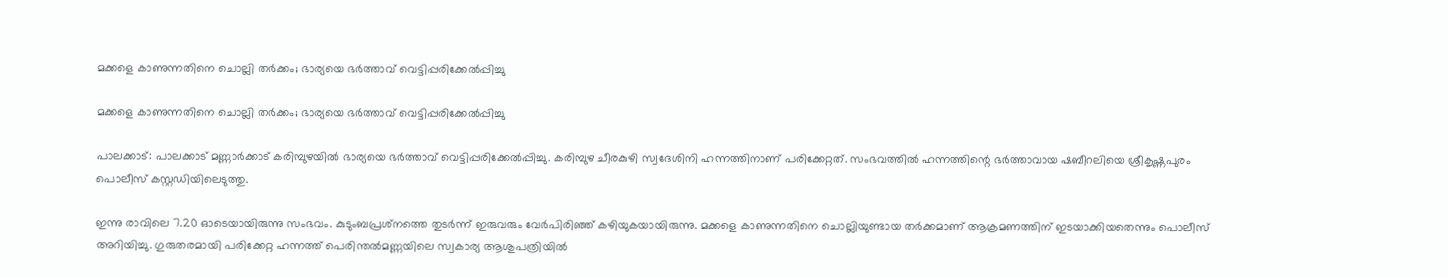മക്കളെ കാണുന്നതിനെ ചൊല്ലി തര്‍ക്കം; ഭാര്യയെ ഭര്‍ത്താവ് വെട്ടിപ്പരിക്കേല്‍പ്പിച്ചു

മക്കളെ കാണുന്നതിനെ ചൊല്ലി തര്‍ക്കം; ഭാര്യയെ ഭര്‍ത്താവ് വെട്ടിപ്പരിക്കേല്‍പ്പിച്ചു

പാലക്കാട്: പാലക്കാട് മണ്ണാര്‍ക്കാട് കരിമ്പുഴയില്‍ ഭാര്യയെ ഭര്‍ത്താവ് വെട്ടിപ്പരിക്കേല്‍പ്പിച്ചു. കരിമ്പുഴ ചീരകുഴി സ്വദേശിനി ഹന്നത്തിനാണ് പരിക്കേറ്റത്. സംഭവത്തില്‍ ഹന്നത്തിന്റെ ഭര്‍ത്താവായ ഷബീറലിയെ ശ്രീകൃഷ്ണപുരം പൊലീസ് കസ്റ്റഡിയിലെടുത്തു.

ഇന്നു രാവിലെ 7.20 ഓടെയായിരുന്നു സംഭവം. കുടുംബപ്രശ്‌നത്തെ തുടര്‍ന്ന് ഇരുവരും വേര്‍പിരിഞ്ഞ് കഴിയുകയായിരുന്നു. മക്കളെ കാണുന്നതിനെ ചൊല്ലിയുണ്ടായ തര്‍ക്കമാണ് ആക്രമണത്തിന് ഇടയാക്കിയതെന്നും പൊലീസ് അറിയിച്ചു. ഗുരുതരമായി പരിക്കേറ്റ ഹന്നത്ത് പെരിന്തല്‍മണ്ണയിലെ സ്വകാര്യ ആശുപത്രിയില്‍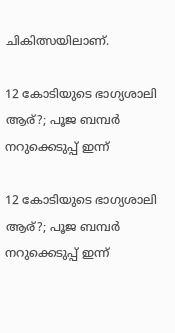ചികിത്സയിലാണ്.

12 കോടിയുടെ ഭാഗ്യശാലി ആര്?; പൂജ ബമ്പര്‍ നറുക്കെടുപ്പ് ഇന്ന്

12 കോടിയുടെ ഭാഗ്യശാലി ആര്?; പൂജ ബമ്പര്‍ നറുക്കെടുപ്പ് ഇന്ന്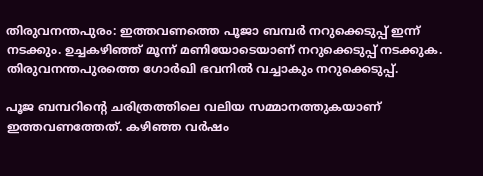തിരുവനന്തപുരം: ഇത്തവണത്തെ പൂജാ ബമ്പര്‍ നറുക്കെടുപ്പ് ഇന്ന് നടക്കും. ഉച്ചകഴിഞ്ഞ് മൂന്ന് മണിയോടെയാണ് നറുക്കെടുപ്പ് നടക്കുക. തിരുവനന്തപുരത്തെ ഗോര്‍ഖി ഭവനില്‍ വച്ചാകും നറുക്കെടുപ്പ്.

പൂജ ബമ്പറിന്റെ ചരിത്രത്തിലെ വലിയ സമ്മാനത്തുകയാണ് ഇത്തവണത്തേത്. കഴിഞ്ഞ വര്‍ഷം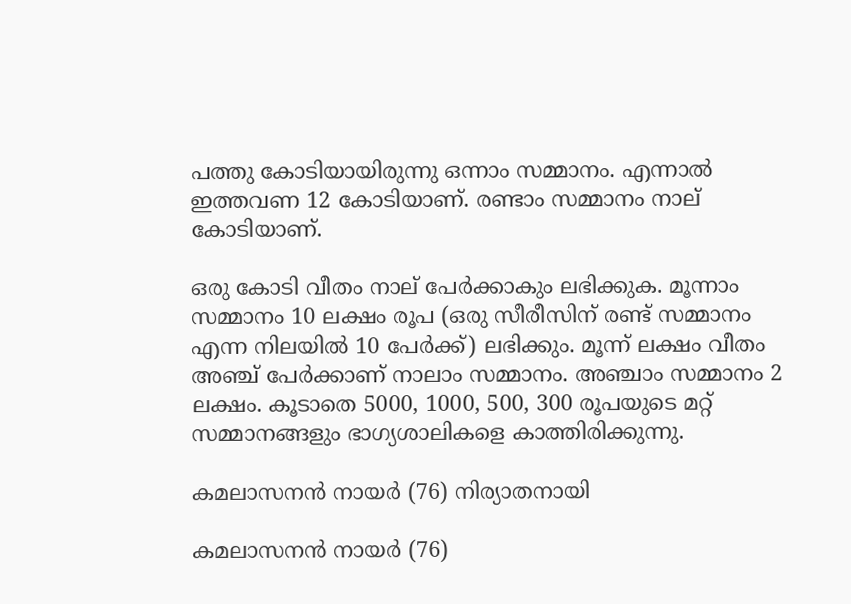പത്തു കോടിയായിരുന്നു ഒന്നാം സമ്മാനം. എന്നാല്‍ ഇത്തവണ 12 കോടിയാണ്. രണ്ടാം സമ്മാനം നാല് കോടിയാണ്.

ഒരു കോടി വീതം നാല് പേര്‍ക്കാകും ലഭിക്കുക. മൂന്നാം സമ്മാനം 10 ലക്ഷം രൂപ (ഒരു സീരീസിന് രണ്ട് സമ്മാനം എന്ന നിലയില്‍ 10 പേര്‍ക്ക്) ലഭിക്കും. മൂന്ന് ലക്ഷം വീതം അഞ്ച് പേര്‍ക്കാണ് നാലാം സമ്മാനം. അഞ്ചാം സമ്മാനം 2 ലക്ഷം. കൂടാതെ 5000, 1000, 500, 300 രൂപയുടെ മറ്റ് സമ്മാനങ്ങളും ഭാഗ്യശാലികളെ കാത്തിരിക്കുന്നു.

കമലാസനൻ നായർ (76) നിര്യാതനായി

കമലാസനൻ നായർ (76)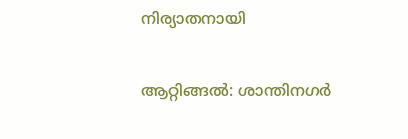നിര്യാതനായി

ആറ്റിങ്ങൽ: ശാന്തിനഗർ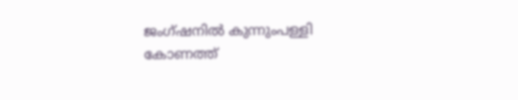ജംഗ്ഷനിൽ കുന്നുംപള്ളി കോണത്ത്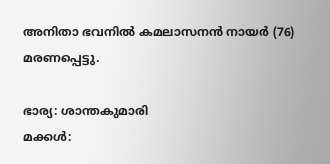അനിതാ ഭവനിൽ കമലാസനൻ നായർ (76) മരണപ്പെട്ടു.

ഭാര്യ: ശാന്തകുമാരി
മക്കൾ: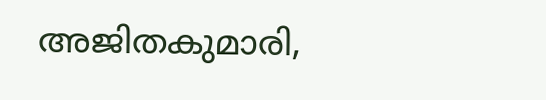അജിതകുമാരി,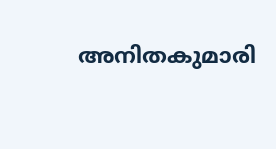അനിതകുമാരി